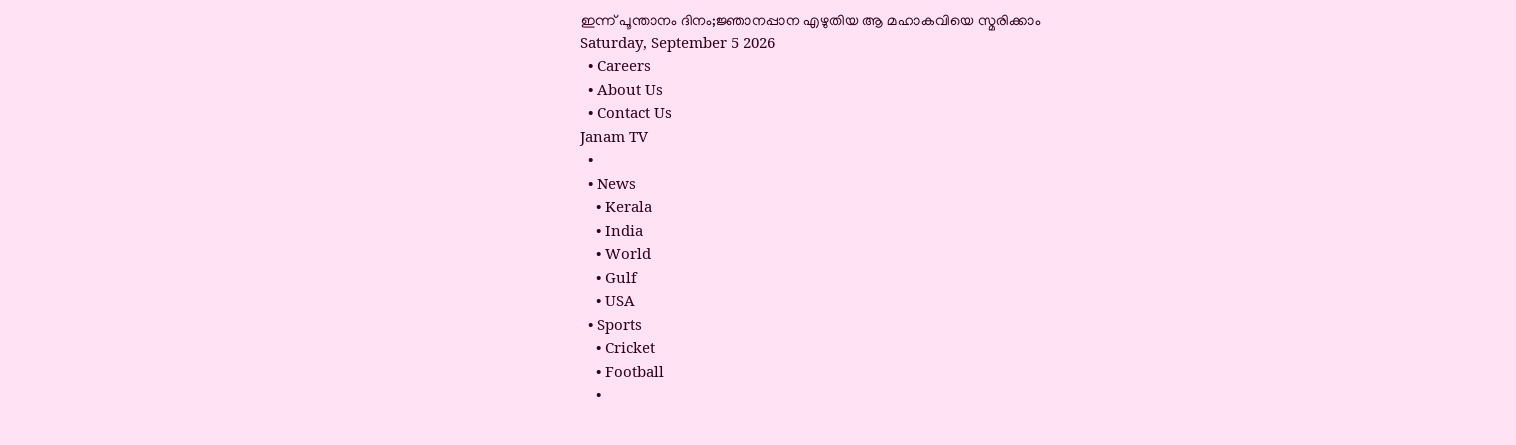ഇന്ന് പൂന്താനം ദിനം;ജ്ഞാനപ്പാന എഴുതിയ ആ മഹാകവിയെ സ്മരിക്കാം
Saturday, September 5 2026
  • Careers
  • About Us
  • Contact Us
Janam TV
  •
  • News
    • Kerala
    • India
    • World
    • Gulf
    • USA
  • Sports
    • Cricket
    • Football
    •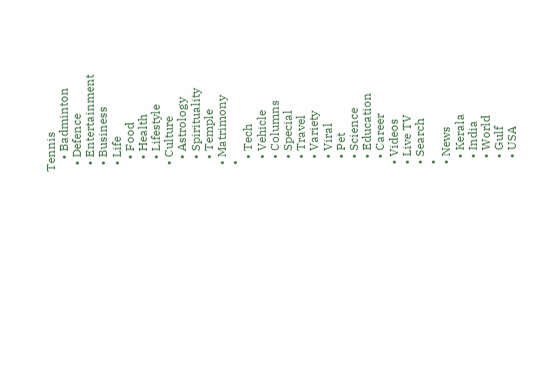Tennis
    • Badminton
  • Defence
  • Entertainment
  • Business
  • Life
    • Food
    • Health
    • Lifestyle
  • Culture
    • Astrology
    • Spirituality
    • Temple
  • Matrimony
  •
    • Tech
    • Vehicle
    • Columns
    • Special
    • Travel
    • Variety
    • Viral
    • Pet
    • Science
    • Education
    • Career
  • Videos
  • Live TV
  • Search
  •
  • News
    • Kerala
    • India
    • World
    • Gulf
    • USA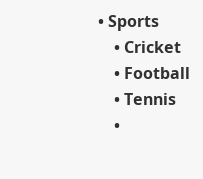• Sports
    • Cricket
    • Football
    • Tennis
    •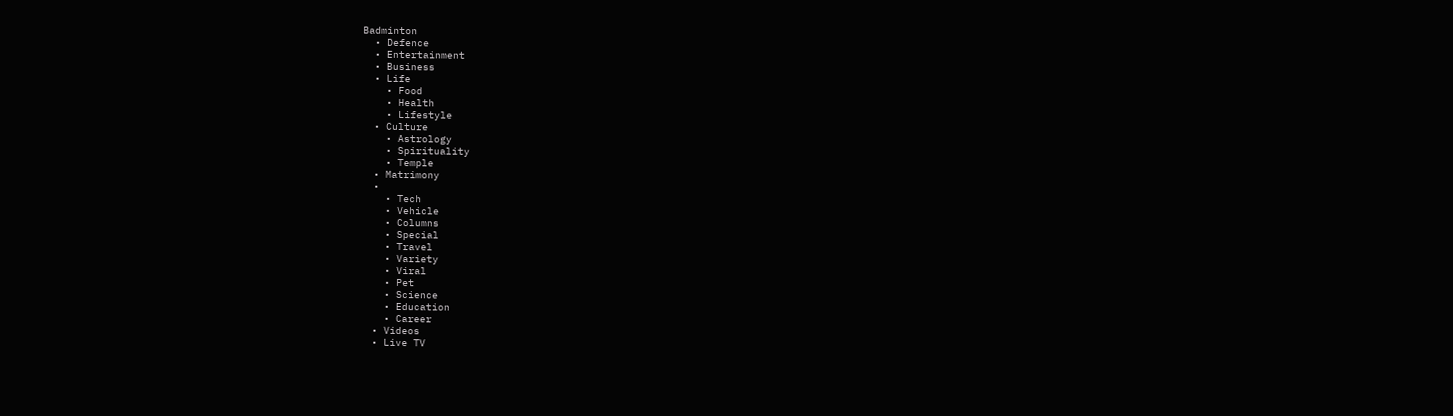Badminton
  • Defence
  • Entertainment
  • Business
  • Life
    • Food
    • Health
    • Lifestyle
  • Culture
    • Astrology
    • Spirituality
    • Temple
  • Matrimony
  •
    • Tech
    • Vehicle
    • Columns
    • Special
    • Travel
    • Variety
    • Viral
    • Pet
    • Science
    • Education
    • Career
  • Videos
  • Live TV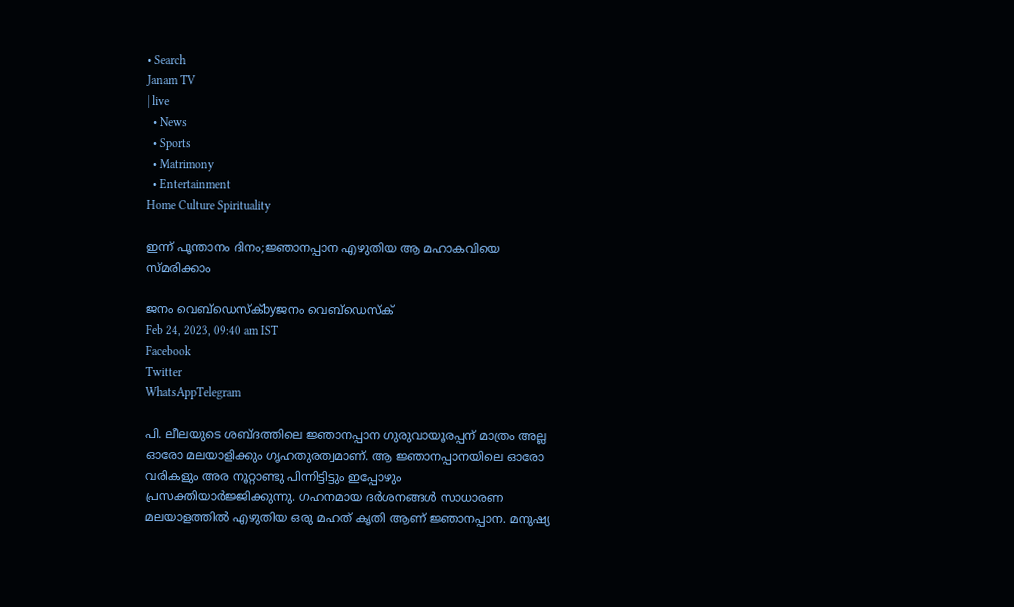• Search
Janam TV
| live
  • News
  • Sports
  • Matrimony
  • Entertainment
Home Culture Spirituality

ഇന്ന് പൂന്താനം ദിനം;ജ്ഞാനപ്പാന എഴുതിയ ആ മഹാകവിയെ സ്മരിക്കാം

ജനം വെബ്‌ഡെസ്ക്byജനം വെബ്‌ഡെസ്ക്
Feb 24, 2023, 09:40 am IST
Facebook
Twitter
WhatsAppTelegram

പി. ലീലയുടെ ശബ്ദത്തിലെ ജ്ഞാനപ്പാന ഗുരുവായൂരപ്പന് മാത്രം അല്ല ഓരോ മലയാളിക്കും ഗൃഹതുരത്വമാണ്. ആ ജ്ഞാനപ്പാനയിലെ ഓരോ വരികളും അര നൂറ്റാണ്ടു പിന്നിട്ടിട്ടും ഇപ്പോഴും പ്രസക്തിയാർജ്ജിക്കുന്നു. ഗഹനമായ ദര്‍ശനങ്ങള്‍ സാധാരണ മലയാളത്തില്‍ എഴുതിയ ഒരു മഹത് കൃതി ആണ് ജ്ഞാനപ്പാന. മനുഷ്യ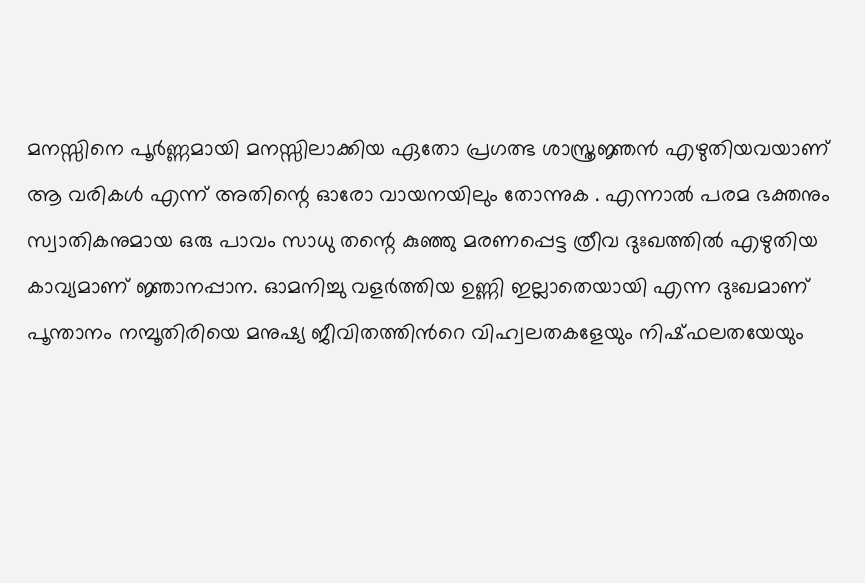മനസ്സിനെ പൂര്‍ണ്ണമായി മനസ്സിലാക്കിയ ഏതോ പ്രഗത്ഭ ശാസ്ത്രജ്ഞന്‍ എഴുതിയവയാണ് ആ വരികള്‍ എന്ന് അതിന്റെ ഓരോ വായനയിലും തോന്നുക . എന്നാൽ പരമ ഭക്തനും സ്വാതികനുമായ ഒരു പാവം സാധു തന്റെ കുഞ്ഞു മരണപ്പെട്ട ത്രീവ ദുഃഖത്തിൽ എഴുതിയ കാവ്യമാണ് ജ്ഞാനപ്പാന. ഓമനിച്ചു വളർത്തിയ ഉണ്ണി ഇല്ലാതെയായി എന്ന ദുഃഖമാണ് പൂന്താനം നമ്പൂതിരിയെ മനുഷ്യ ജീ‍വിതത്തിന്‍റെ വിഹ്വലതകളേയും നിഷ്ഫലതയേയും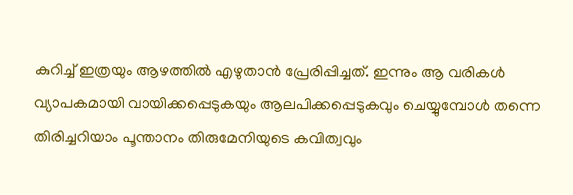കുറിച്ച് ഇത്രയും ആഴത്തിൽ എഴുതാൻ പ്രേരിപ്പിച്ചത്. ഇന്നും ആ വരികൾ വ്യാപകമായി വായിക്കപ്പെടുകയും ആലപിക്കപ്പെടുകവും ചെയ്യുമ്പോൾ തന്നെ തിരിച്ചറിയാം പൂന്താനം തിരുമേനിയുടെ കവിത്വവും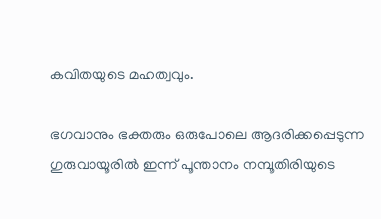കവിതയുടെ മഹത്വവും.

ഭഗവാനും ഭക്തരും ഒരുപോലെ ആദരിക്കപ്പെടുന്ന ഗുരുവായൂരിൽ ഇന്ന് പൂന്താനം നമ്പൂതിരിയുടെ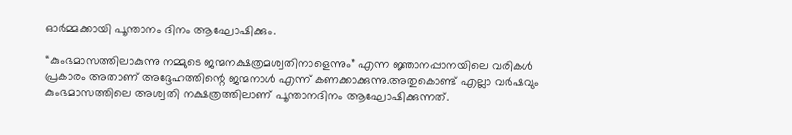ഓർമ്മക്കായി പൂന്താനം ദിനം ആഘോഷിക്കും.

“കുംഭമാസത്തിലാകുന്നു നമ്മുടെ ജന്മനക്ഷത്രമശ്വതിനാളെന്നും” എന്ന ജ്ഞാനപ്പാനയിലെ വരികള്‍ പ്രകാരം അതാണ് അദ്ദേഹത്തിന്റെ ജന്മനാൾ എന്ന് കണക്കാക്കുന്നു.അതുകൊണ്ട് എല്ലാ വർഷവും കുംഭമാസത്തിലെ അശ്വതി നക്ഷത്രത്തിലാണ് പൂന്താനദിനം ആഘോഷിക്കുന്നത്.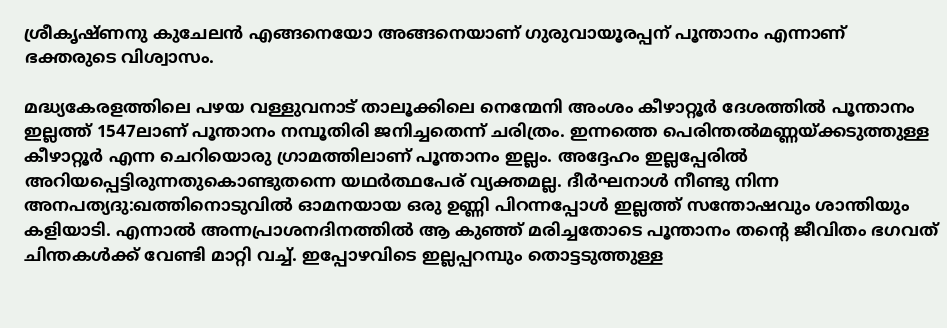ശ്രീകൃഷ്ണനു കുചേലന്‍ എങ്ങനെയോ അങ്ങനെയാണ് ഗുരുവായൂരപ്പന് പൂന്താനം എന്നാണ് ഭക്തരുടെ വിശ്വാസം.

മദ്ധ്യകേരളത്തിലെ പഴയ വള്ളുവനാട് താലൂക്കിലെ നെന്മേനി അംശം കീഴാറ്റൂർ ദേശത്തിൽ പൂന്താനം ഇല്ലത്ത് 1547ലാണ് പൂന്താനം നമ്പൂതിരി ജനിച്ചതെന്ന് ചരിത്രം. ഇന്നത്തെ പെരിന്തല്‍മണ്ണയ്‌ക്കടുത്തുള്ള കീഴാറ്റൂര്‍ എന്ന ചെറിയൊരു ഗ്രാമത്തിലാണ്‌ പൂന്താനം ഇല്ലം. അദ്ദേഹം ഇല്ലപ്പേരില്‍ അറിയപ്പെട്ടിരുന്നതുകൊണ്ടുതന്നെ യഥര്‍ത്ഥപേര് വ്യക്തമല്ല. ദീര്‍ഘനാള്‍ നീണ്ടു നിന്ന അനപത്യദു:ഖത്തിനൊടുവില്‍ ഓമനയായ ഒരു ഉണ്ണി പിറന്നപ്പോള്‍ ഇല്ലത്ത് സന്തോഷവും ശാന്തിയും കളിയാടി. എന്നാല്‍ അന്നപ്രാശനദിനത്തില്‍ ആ കുഞ്ഞ് മരിച്ചതോടെ പൂന്താനം തന്റെ ജീവിതം ഭഗവത് ചിന്തകൾക്ക് വേണ്ടി മാറ്റി വച്ച്. ഇപ്പോഴവിടെ ഇല്ലപ്പറമ്പും തൊട്ടടുത്തുള്ള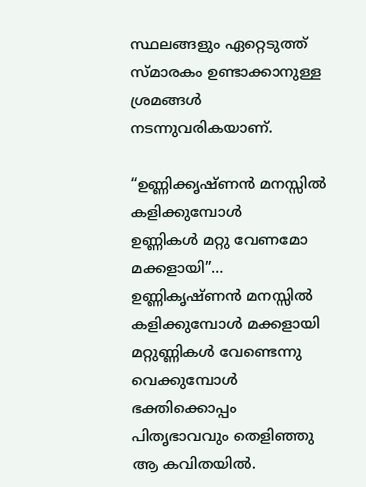സ്ഥലങ്ങളും ഏറ്റെടുത്ത്‌ സ്‌മാരകം ഉണ്ടാക്കാനുള്ള ശ്രമങ്ങള്‍ നടന്നുവരികയാണ്‌.

“ഉണ്ണിക്കൃഷ്ണന്‍ മനസ്സില്‍ കളിക്കുമ്പോള്‍
ഉണ്ണികള്‍ മറ്റു വേണമോ മക്കളായി”…
ഉണ്ണികൃഷ്ണന്‍ മനസ്സില്‍ കളിക്കുമ്പോള്‍ മക്കളായി മറ്റുണ്ണികള്‍ വേണ്ടെന്നു വെക്കുമ്പോള്‍ ഭക്തിക്കൊപ്പം പിതൃഭാവവും തെളിഞ്ഞു ആ കവിതയില്‍.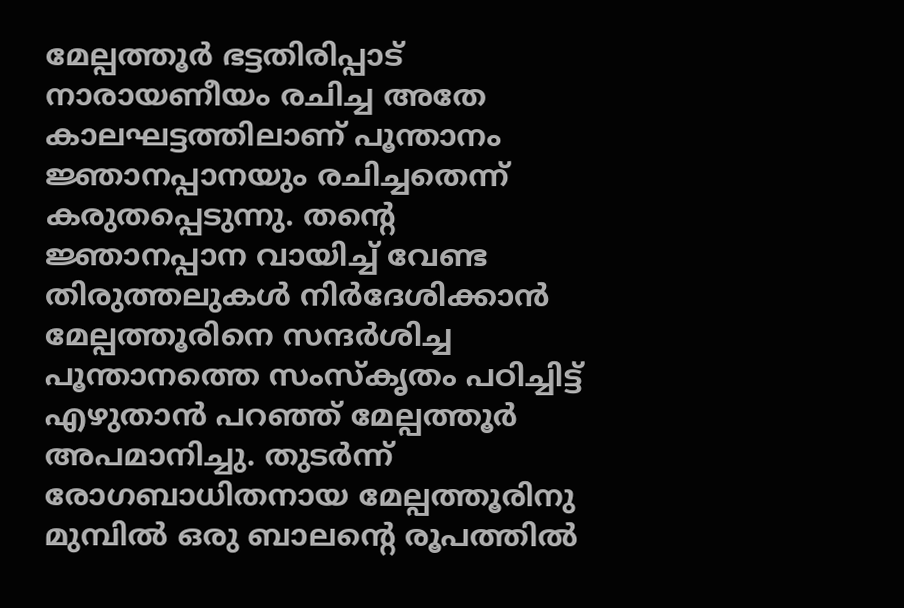മേല്പത്തൂര്‍ ഭട്ടതിരിപ്പാട് നാരായണീയം രചിച്ച അതേ കാലഘട്ടത്തിലാണ് പൂന്താനം ജ്ഞാനപ്പാനയും രചിച്ചതെന്ന് കരുതപ്പെടുന്നു. തന്റെ ജ്ഞാനപ്പാന വായിച്ച് വേണ്ട തിരുത്തലുകള്‍ നിര്‍ദേശിക്കാന്‍ മേല്പത്തൂരിനെ സന്ദര്‍ശിച്ച പൂന്താനത്തെ സംസ്‌കൃതം പഠിച്ചിട്ട് എഴുതാന്‍ പറഞ്ഞ് മേല്പത്തൂര്‍ അപമാനിച്ചു. തുടര്‍ന്ന് രോഗബാധിതനായ മേല്പത്തൂരിനു മുമ്പില്‍ ഒരു ബാലന്റെ രൂപത്തില്‍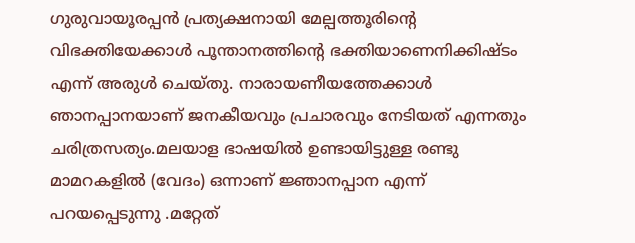ഗുരുവായൂരപ്പന്‍ പ്രത്യക്ഷനായി മേല്പത്തൂരിന്റെ വിഭക്തിയേക്കാള്‍ പൂന്താനത്തിന്റെ ഭക്തിയാണെനിക്കിഷ്ടം എന്ന് അരുള്‍ ചെയ്തു. നാരായണീയത്തേക്കാൾ ഞാനപ്പാനയാണ് ജനകീയവും പ്രചാരവും നേടിയത് എന്നതും ചരിത്രസത്യം.മലയാള ഭാഷയിൽ ഉണ്ടായിട്ടുള്ള രണ്ടു മാമറകളിൽ (വേദം) ഒന്നാണ് ജ്ഞാനപ്പാന എന്ന് പറയപ്പെടുന്നു .മറ്റേത്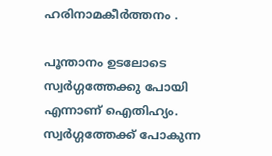ഹരിനാമകീർത്തനം .

പൂന്താനം ഉടലോടെ സ്വര്‍ഗ്ഗത്തേക്കു പോയി എന്നാണ്‌ ഐതിഹ്യം. സ്വര്‍ഗ്ഗത്തേക്ക്‌ പോകുന്ന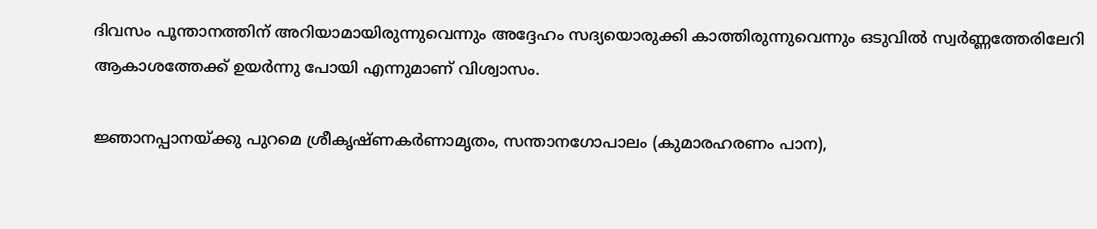ദിവസം പൂന്താനത്തിന്‌ അറിയാമായിരുന്നുവെന്നും അദ്ദേഹം സദ്യയൊരുക്കി കാത്തിരുന്നുവെന്നും ഒടുവില്‍ സ്വര്‍ണ്ണത്തേരിലേറി ആകാശത്തേക്ക്‌ ഉയര്‍ന്നു പോയി എന്നുമാണ്‌ വിശ്വാസം.

ജ്ഞാനപ്പാനയ്‌ക്കു പുറമെ ശ്രീകൃഷ്ണകര്‍ണാമൃതം, സന്താനഗോപാലം (കുമാരഹരണം പാന),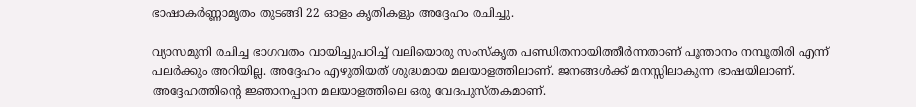ഭാഷാകര്‍ണ്ണാമൃതം തുടങ്ങി 22 ഓളം കൃതികളും അദ്ദേഹം രചിച്ചു.

വ്യാസമുനി രചിച്ച ഭാഗവതം വായിച്ചുപഠിച്ച്‌ വലിയൊരു സംസ്കൃത പണ്ഡിതനായിത്തീര്‍ന്നതാണ്‌ പൂന്താനം നമ്പൂതിരി എന്ന്‌ പലര്‍ക്കും അറിയില്ല. അദ്ദേഹം എഴുതിയത്‌ ശുദ്ധമായ മലയാളത്തിലാണ്‌. ജനങ്ങള്‍ക്ക്‌ മനസ്സിലാകുന്ന ഭാഷയിലാണ്‌. അദ്ദേഹത്തിന്‍റെ ജ്ഞാനപ്പാന മലയാളത്തിലെ ഒരു വേദപുസ്തകമാണ്‌.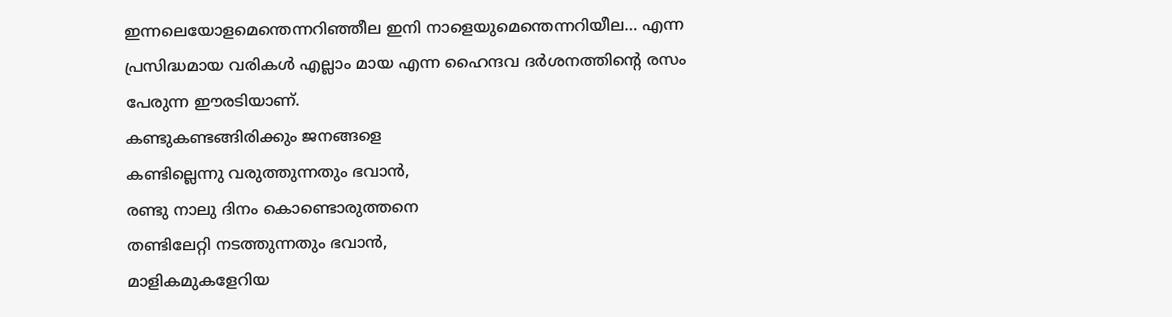ഇന്നലെയോളമെന്തെന്നറിഞ്ഞീല ഇനി നാളെയുമെന്തെന്നറിയീല… എന്ന പ്രസിദ്ധമായ വരികള്‍ എല്ലാം മായ എന്ന ഹൈന്ദവ ദര്‍ശനത്തിന്‍റെ രസം പേരുന്ന ഈരടിയാണ്‌.
കണ്ടുകണ്ടങ്ങിരിക്കും ജനങ്ങളെ
കണ്ടില്ലെന്നു വരുത്തുന്നതും ഭവാന്‍,
രണ്ടു നാലു ദിനം കൊണ്ടൊരുത്തനെ
തണ്ടിലേറ്റി നടത്തുന്നതും ഭവാന്‍,
മാളികമുകളേറിയ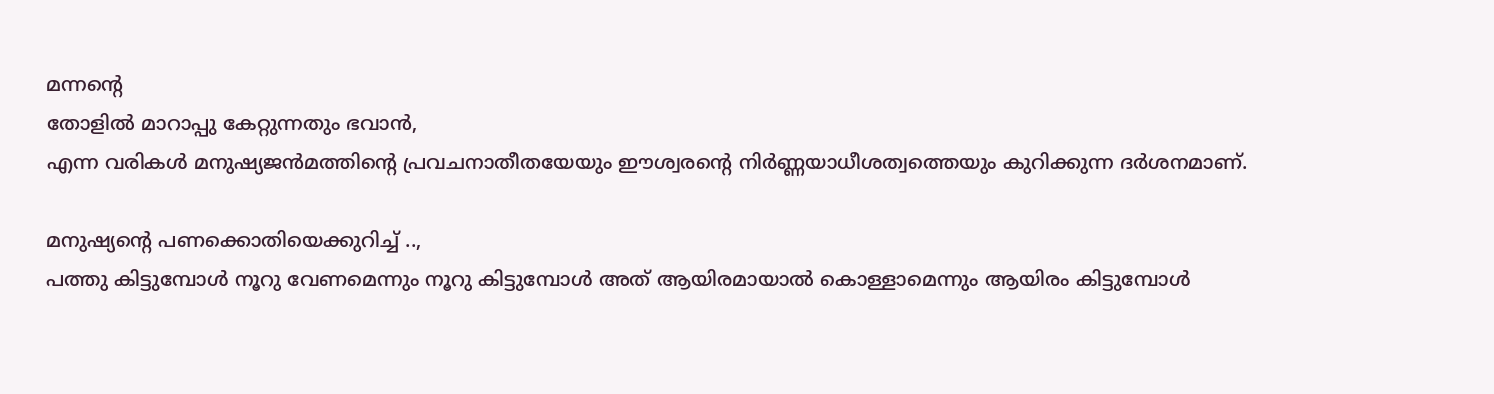മന്നന്റെ
തോളിൽ മാറാപ്പു കേറ്റുന്നതും ഭവാൻ,
എന്ന വരികള്‍ മനുഷ്യജന്‍മത്തിന്‍റെ പ്രവചനാതീതയേയും ഈശ്വരന്‍റെ നിര്‍ണ്ണയാധീശത്വത്തെയും കുറിക്കുന്ന ദര്‍ശനമാണ്‌.

മനുഷ്യന്റെ പണക്കൊതിയെക്കുറിച്ച്‌ ..,
പത്തു കിട്ടുമ്പോള്‍ നൂറു വേണമെന്നും നൂറു കിട്ടുമ്പോള്‍ അത്‌ ആയിരമായാല്‍ കൊള്ളാമെന്നും ആയിരം കിട്ടുമ്പോള്‍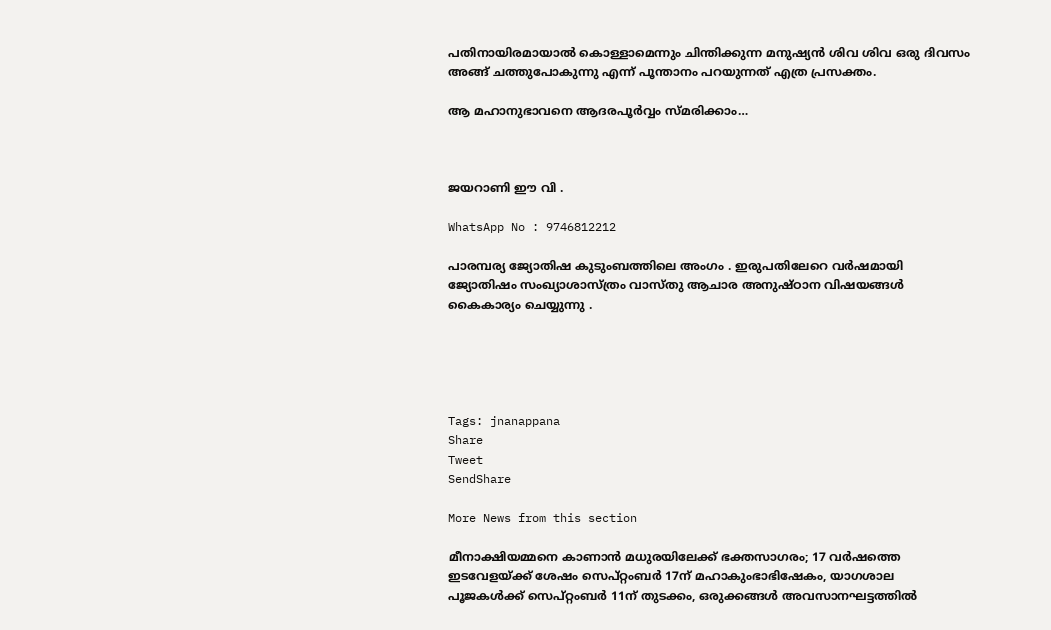പതിനായിരമായാല്‍ കൊള്ളാമെന്നും ചിന്തിക്കുന്ന മനുഷ്യന്‍ ശിവ ശിവ ഒരു ദിവസം അങ്ങ്‌ ചത്തുപോകുന്നു എന്ന്‌ പൂന്താനം പറയുന്നത്‌ എത്ര പ്രസക്തം.

ആ മഹാനുഭാവനെ ആദരപൂർവ്വം സ്മരിക്കാം…



ജയറാണി ഈ വി .

WhatsApp No : 9746812212

പാരമ്പര്യ ജ്യോതിഷ കുടുംബത്തിലെ അംഗം . ഇരുപതിലേറെ വർഷമായി ജ്യോതിഷം സംഖ്യാശാസ്ത്രം വാസ്തു ആചാര അനുഷ്ഠാന വിഷയങ്ങൾ കൈകാര്യം ചെയ്യുന്നു .





Tags: jnanappana
Share
Tweet
SendShare

More News from this section

മീനാക്ഷിയമ്മനെ കാണാൻ മധുരയിലേക്ക് ഭക്തസാഗരം; 17 വർഷത്തെ ഇടവേളയ്‌ക്ക് ശേഷം സെപ്റ്റംബർ 17ന് മഹാകുംഭാഭിഷേകം, യാഗശാല പൂജകൾക്ക് സെപ്റ്റംബർ 11ന് തുടക്കം, ഒരുക്കങ്ങൾ അവസാനഘട്ടത്തിൽ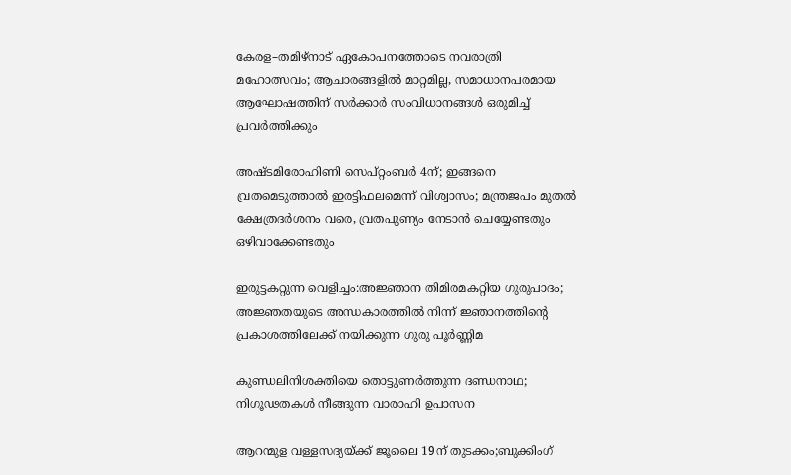കേരള–തമിഴ്നാട് ഏകോപനത്തോടെ നവരാത്രി മഹോത്സവം; ആചാരങ്ങളിൽ മാറ്റമില്ല, സമാധാനപരമായ ആഘോഷത്തിന് സർക്കാർ സംവിധാനങ്ങൾ ഒരുമിച്ച് പ്രവർത്തിക്കും

അഷ്ടമിരോഹിണി സെപ്റ്റംബർ 4ന്; ഇങ്ങനെ വ്രതമെടുത്താൽ ഇരട്ടിഫലമെന്ന് വിശ്വാസം; മന്ത്രജപം മുതൽ ക്ഷേത്രദർശനം വരെ, വ്രതപുണ്യം നേടാൻ ചെയ്യേണ്ടതും ഒഴിവാക്കേണ്ടതും

ഇരുട്ടകറ്റുന്ന വെളിച്ചം:അജ്ഞാന തിമിരമകറ്റിയ ഗുരുപാദം; അജ്ഞതയുടെ അന്ധകാരത്തിൽ നിന്ന് ജ്ഞാനത്തിന്റെ പ്രകാശത്തിലേക്ക് നയിക്കുന്ന ഗുരു പൂർണ്ണിമ

കുണ്ഡലിനിശക്തിയെ തൊട്ടുണർത്തുന്ന ദണ്ഡനാഥ; നിഗൂഢതകൾ നീങ്ങുന്ന വാരാഹി ഉപാസന

ആറന്മുള വള്ളസദ്യയ്‌ക്ക് ജൂലൈ 19ന് തുടക്കം;ബുക്കിംഗ്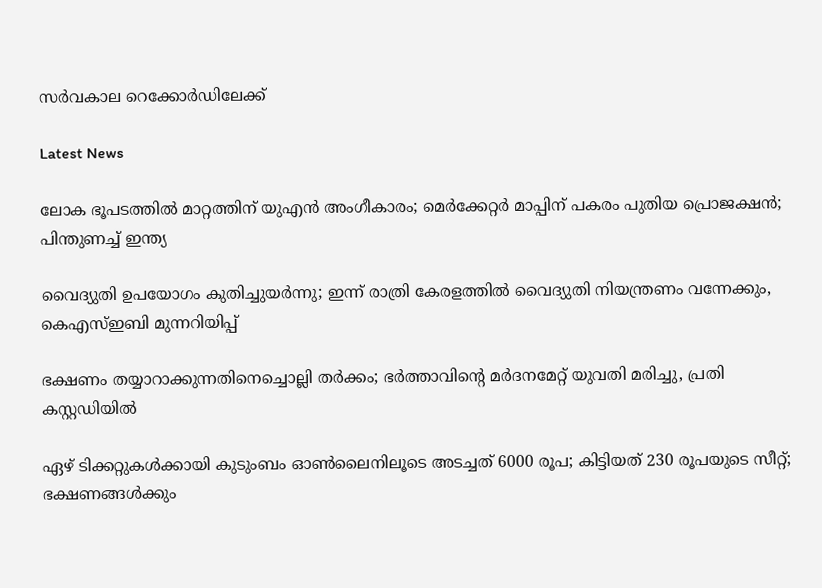സർവകാല റെക്കോർഡിലേക്ക്

Latest News

ലോക ഭൂപടത്തില്‍ മാറ്റത്തിന് യുഎന്‍ അംഗീകാരം; മെര്‍ക്കേറ്റര്‍ മാപ്പിന് പകരം പുതിയ പ്രൊജക്ഷന്‍; പിന്തുണച്ച് ഇന്ത്യ

വൈദ്യുതി ഉപയോഗം കുതിച്ചുയര്‍ന്നു; ഇന്ന് രാത്രി കേരളത്തില്‍ വൈദ്യുതി നിയന്ത്രണം വന്നേക്കും, കെഎസ്ഇബി മുന്നറിയിപ്പ്

ഭക്ഷണം തയ്യാറാക്കുന്നതിനെച്ചൊല്ലി തര്‍ക്കം; ഭര്‍ത്താവിന്റെ മര്‍ദനമേറ്റ് യുവതി മരിച്ചു, പ്രതി കസ്റ്റഡിയില്‍

ഏഴ് ടിക്കറ്റുകള്‍ക്കായി കുടുംബം ഓണ്‍ലൈനിലൂടെ അടച്ചത് 6000 രൂപ; കിട്ടിയത് 230 രൂപയുടെ സീറ്റ്; ഭക്ഷണങ്ങള്‍ക്കും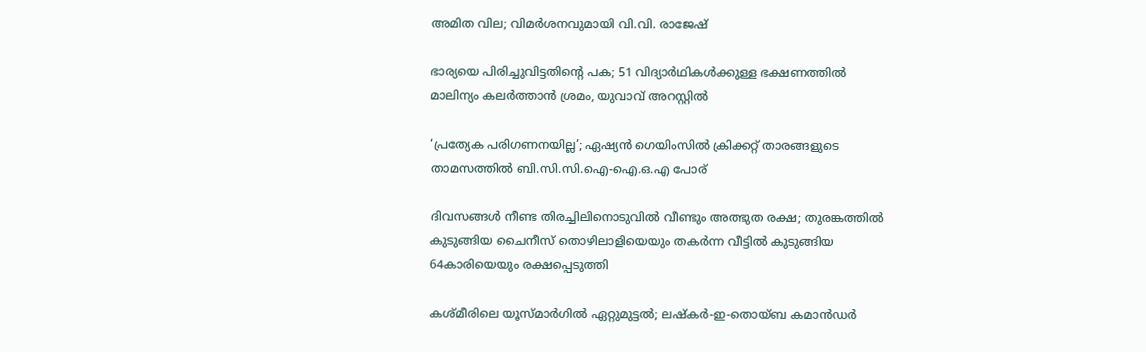അമിത വില; വിമര്‍ശനവുമായി വി.വി. രാജേഷ്

ഭാര്യയെ പിരിച്ചുവിട്ടതിന്റെ പക; 51 വിദ്യാര്‍ഥികള്‍ക്കുള്ള ഭക്ഷണത്തില്‍ മാലിന്യം കലര്‍ത്താന്‍ ശ്രമം, യുവാവ് അറസ്റ്റില്‍

‘പ്രത്യേക പരിഗണനയില്ല’; ഏഷ്യന്‍ ഗെയിംസില്‍ ക്രിക്കറ്റ് താരങ്ങളുടെ താമസത്തില്‍ ബി.സി.സി.ഐ-ഐ.ഒ.എ പോര്

ദിവസങ്ങള്‍ നീണ്ട തിരച്ചിലിനൊടുവില്‍ വീണ്ടും അത്ഭുത രക്ഷ; തുരങ്കത്തില്‍ കുടുങ്ങിയ ചൈനീസ് തൊഴിലാളിയെയും തകര്‍ന്ന വീട്ടില്‍ കുടുങ്ങിയ 64കാരിയെയും രക്ഷപ്പെടുത്തി

കശ്മീരിലെ യൂസ്മാര്‍ഗില്‍ ഏറ്റുമുട്ടല്‍; ലഷ്‌കര്‍-ഇ-തൊയ്ബ കമാന്‍ഡര്‍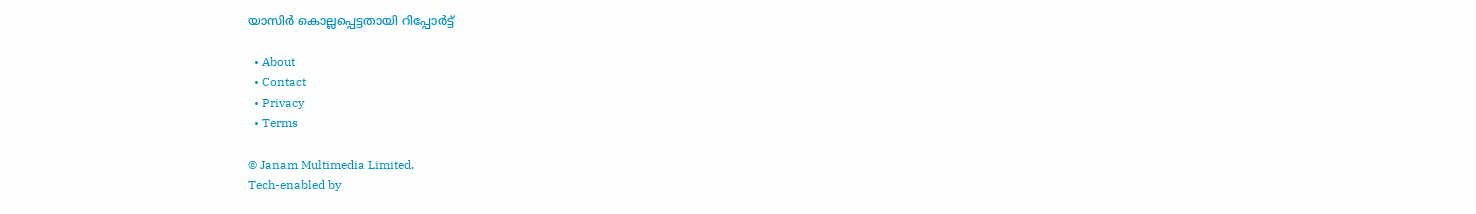യാസിര്‍ കൊല്ലപ്പെട്ടതായി റിപ്പോര്‍ട്ട്

  • About
  • Contact
  • Privacy
  • Terms

© Janam Multimedia Limited.
Tech-enabled by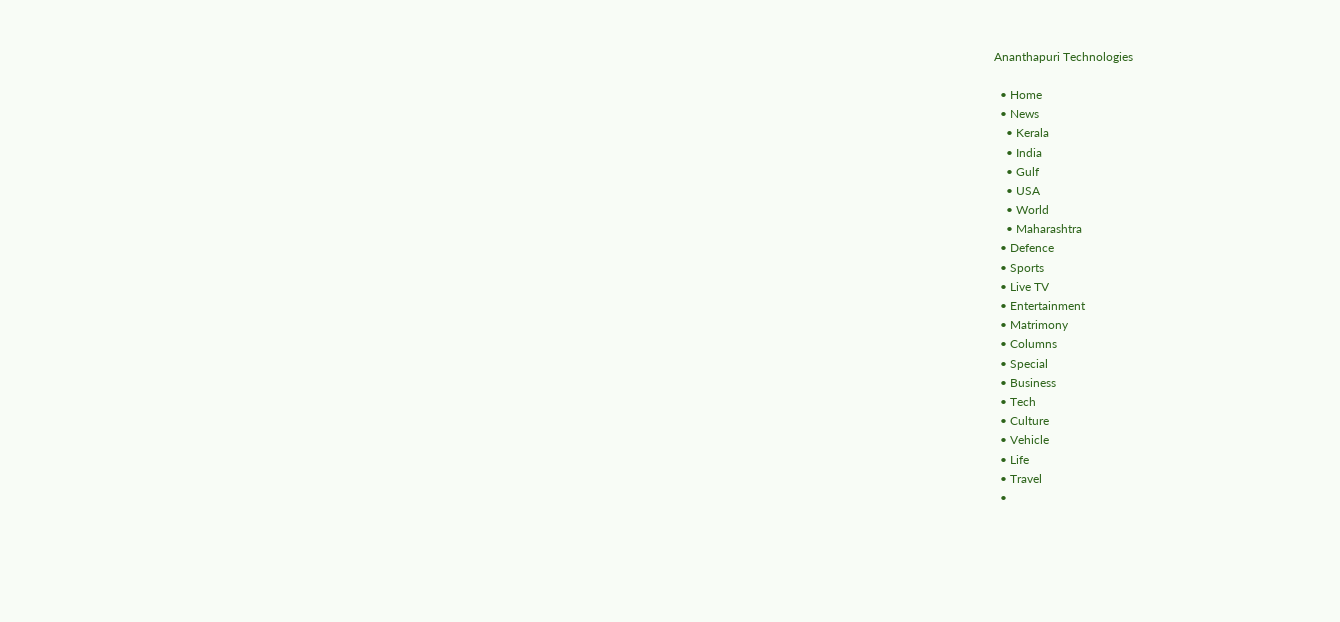Ananthapuri Technologies

  • Home
  • News
    • Kerala
    • India
    • Gulf
    • USA
    • World
    • Maharashtra
  • Defence
  • Sports
  • Live TV
  • Entertainment
  • Matrimony
  • Columns
  • Special
  • Business
  • Tech
  • Culture
  • Vehicle
  • Life
  • Travel
  •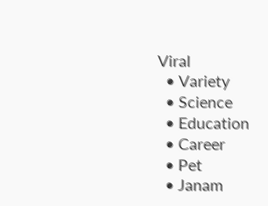Viral
  • Variety
  • Science
  • Education
  • Career
  • Pet
  • Janam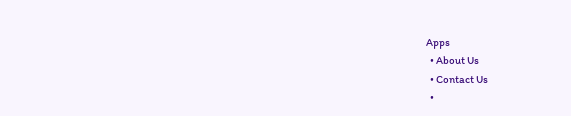Apps
  • About Us
  • Contact Us
  •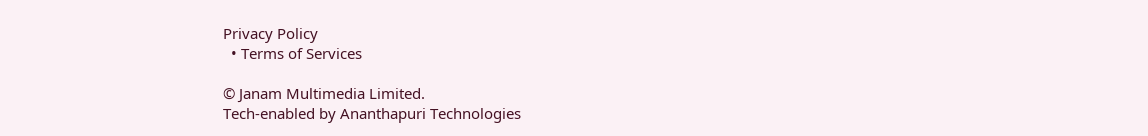Privacy Policy
  • Terms of Services

© Janam Multimedia Limited.
Tech-enabled by Ananthapuri Technologies